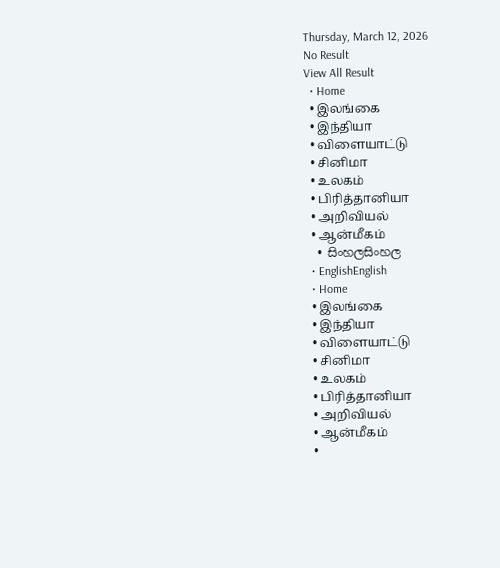Thursday, March 12, 2026
No Result
View All Result
  • Home
  • இலங்கை
  • இந்தியா
  • விளையாட்டு
  • சினிமா
  • உலகம்
  • பிரித்தானியா
  • அறிவியல்
  • ஆன்மீகம்
  • සිංහලසිංහල
  • EnglishEnglish
  • Home
  • இலங்கை
  • இந்தியா
  • விளையாட்டு
  • சினிமா
  • உலகம்
  • பிரித்தானியா
  • அறிவியல்
  • ஆன்மீகம்
  •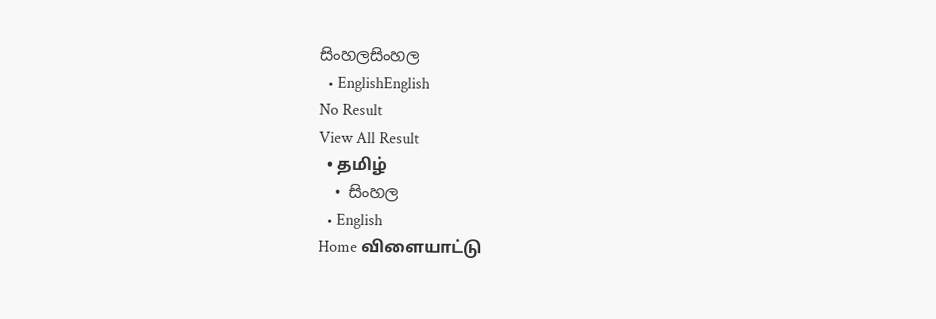සිංහලසිංහල
  • EnglishEnglish
No Result
View All Result
  • தமிழ்
  • සිංහල
  • English
Home விளையாட்டு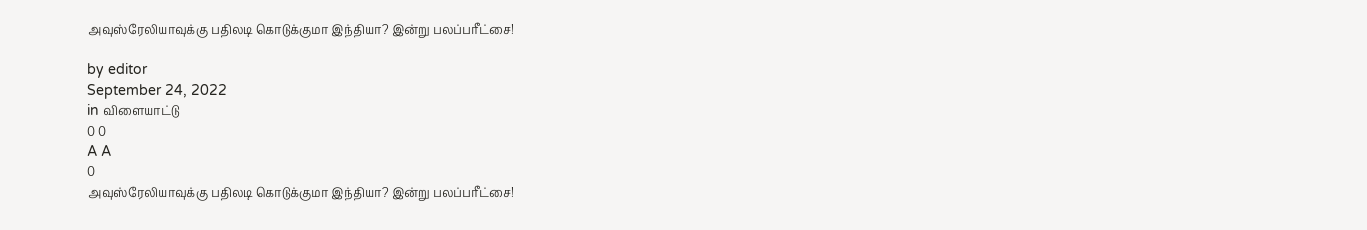அவுஸ்ரேலியாவுக்கு பதிலடி கொடுக்குமா இந்தியா? இன்று பலப்பரீட்சை!

by editor
September 24, 2022
in விளையாட்டு
0 0
A A
0
அவுஸ்ரேலியாவுக்கு பதிலடி கொடுக்குமா இந்தியா? இன்று பலப்பரீட்சை!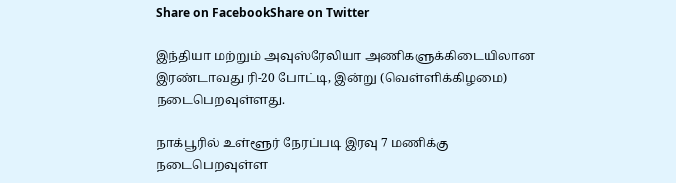Share on FacebookShare on Twitter

இந்தியா மற்றும் அவுஸ்ரேலியா அணிகளுக்கிடையிலான இரண்டாவது ரி-20 போட்டி, இன்று (வெள்ளிக்கிழமை) நடைபெறவுள்ளது.

நாக்பூரில் உள்ளூர் நேரப்படி இரவு 7 மணிக்கு நடைபெறவுள்ள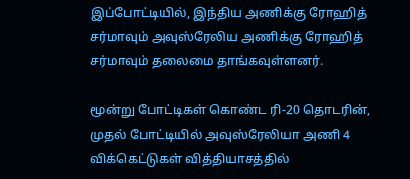இப்போட்டியில், இந்திய அணிக்கு ரோஹித் சர்மாவும் அவுஸ்ரேலிய அணிக்கு ரோஹித் சர்மாவும் தலைமை தாங்கவுள்ளனர்.

மூன்று போட்டிகள் கொண்ட ரி-20 தொடரின், முதல் போட்டியில் அவுஸ்ரேலியா அணி 4 விக்கெட்டுகள் வித்தியாசத்தில்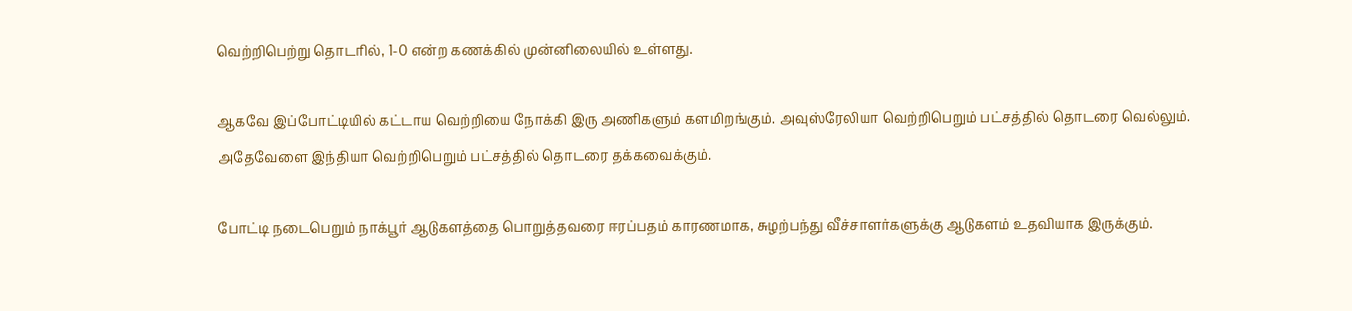வெற்றிபெற்று தொடரில், 1-0 என்ற கணக்கில் முன்னிலையில் உள்ளது.

ஆகவே இப்போட்டியில் கட்டாய வெற்றியை நோக்கி இரு அணிகளும் களமிறங்கும். அவுஸ்ரேலியா வெற்றிபெறும் பட்சத்தில் தொடரை வெல்லும். அதேவேளை இந்தியா வெற்றிபெறும் பட்சத்தில் தொடரை தக்கவைக்கும்.

போட்டி நடைபெறும் நாக்பூர் ஆடுகளத்தை பொறுத்தவரை ஈரப்பதம் காரணமாக, சுழற்பந்து வீச்சாளர்களுக்கு ஆடுகளம் உதவியாக இருக்கும்.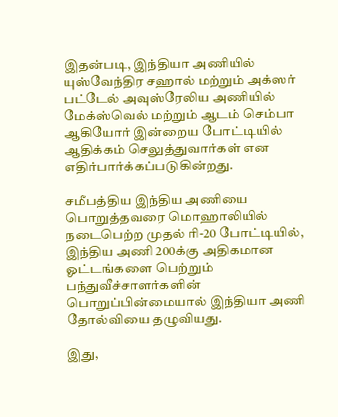இதன்படி, இந்தியா அணியில் யுஸ்வேந்திர சஹால் மற்றும் அக்ஸர் பட்டேல் அவுஸ்ரேலிய அணியில் மேக்ஸ்வெல் மற்றும் ஆடம் செம்பா ஆகியோர் இன்றைய போட்டியில் ஆதிக்கம் செலுத்துவார்கள் என எதிர்பார்க்கப்படுகின்றது.

சமீபத்திய இந்திய அணியை பொறுத்தவரை மொஹாலியில் நடைபெற்ற முதல் ரி-20 போட்டியில், இந்திய அணி 200க்கு அதிகமான ஓட்டங்களை பெற்றும் பந்துவீச்சாளர்களின் பொறுப்பின்மையால் இந்தியா அணி தோல்வியை தழுவியது.

இது,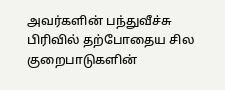அவர்களின் பந்துவீச்சு பிரிவில் தற்போதைய சில குறைபாடுகளின்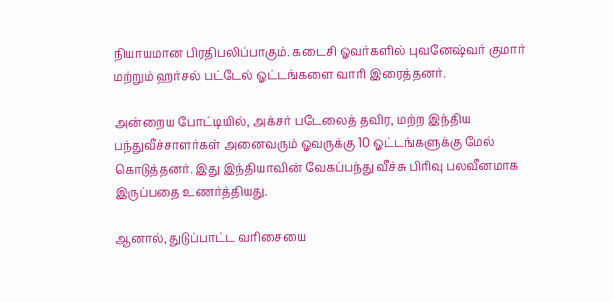நியாயமான பிரதிபலிப்பாகும். கடைசி ஓவர்களில் புவனேஷ்வர் குமார் மற்றும் ஹர்சல் பட்டேல் ஓட்டங்களை வாரி இரைத்தனர்.

அன்றைய போட்டியில், அக்சர் படேலைத் தவிர, மற்ற இந்திய பந்துவீச்சாளர்கள் அனைவரும் ஓவருக்கு 10 ஓட்டங்களுக்கு மேல் கொடுத்தனர். இது இந்தியாவின் வேகப்பந்து வீச்சு பிரிவு பலவீனமாக இருப்பதை உணர்த்தியது.

ஆனால், துடுப்பாட்ட வரிசையை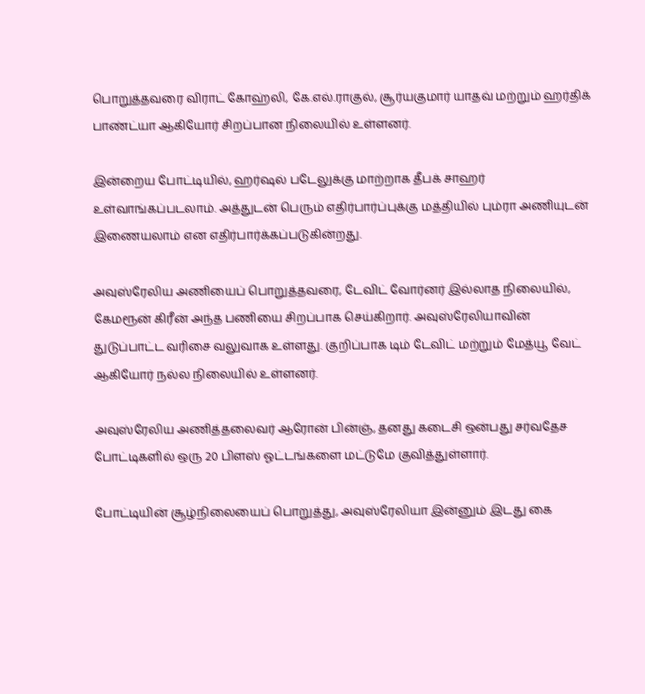பொறுத்தவரை விராட் கோஹ்லி, கே.எல்.ராகுல், சூர்யகுமார் யாதவ் மற்றும் ஹர்திக் பாண்ட்யா ஆகியோர் சிறப்பான நிலையில் உள்ளனர்.

இன்றைய போட்டியில், ஹர்ஷல் படேலுக்கு மாற்றாக தீபக் சாஹர் உள்வாங்கப்படலாம். அத்துடன் பெரும் எதிர்பார்ப்புக்கு மத்தியில் பும்ரா அணியுடன் இணையலாம் என எதிர்பார்க்கப்படுகின்றது.

அவுஸ்ரேலிய அணியைப் பொறுத்தவரை, டேவிட் வோர்னர் இல்லாத நிலையில், கேமரூன் கிரீன் அந்த பணியை சிறப்பாக செய்கிறார். அவுஸ்ரேலியாவின் துடுப்பாட்ட வரிசை வலுவாக உள்ளது. குறிப்பாக டிம் டேவிட் மற்றும் மேத்யூ வேட் ஆகியோர் நல்ல நிலையில் உள்ளனர்.

அவுஸ்ரேலிய அணித்தலைவர் ஆரோன் பின்ஞ், தனது கடைசி ஒன்பது சர்வதேச போட்டிகளில் ஒரு 20 பிளஸ் ஓட்டங்களை மட்டுமே குவித்துள்ளார்.

போட்டியின் சூழ்நிலையைப் பொறுத்து, அவுஸ்ரேலியா இன்னும் இடது கை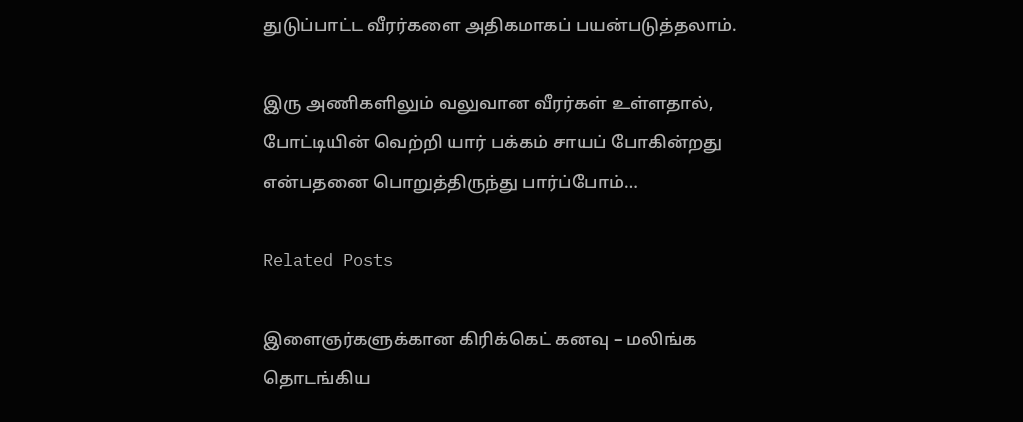துடுப்பாட்ட வீரர்களை அதிகமாகப் பயன்படுத்தலாம்.

இரு அணிகளிலும் வலுவான வீரர்கள் உள்ளதால், போட்டியின் வெற்றி யார் பக்கம் சாயப் போகின்றது என்பதனை பொறுத்திருந்து பார்ப்போம்…

Related Posts

இளைஞர்களுக்கான கிரிக்கெட் கனவு – மலிங்க தொடங்கிய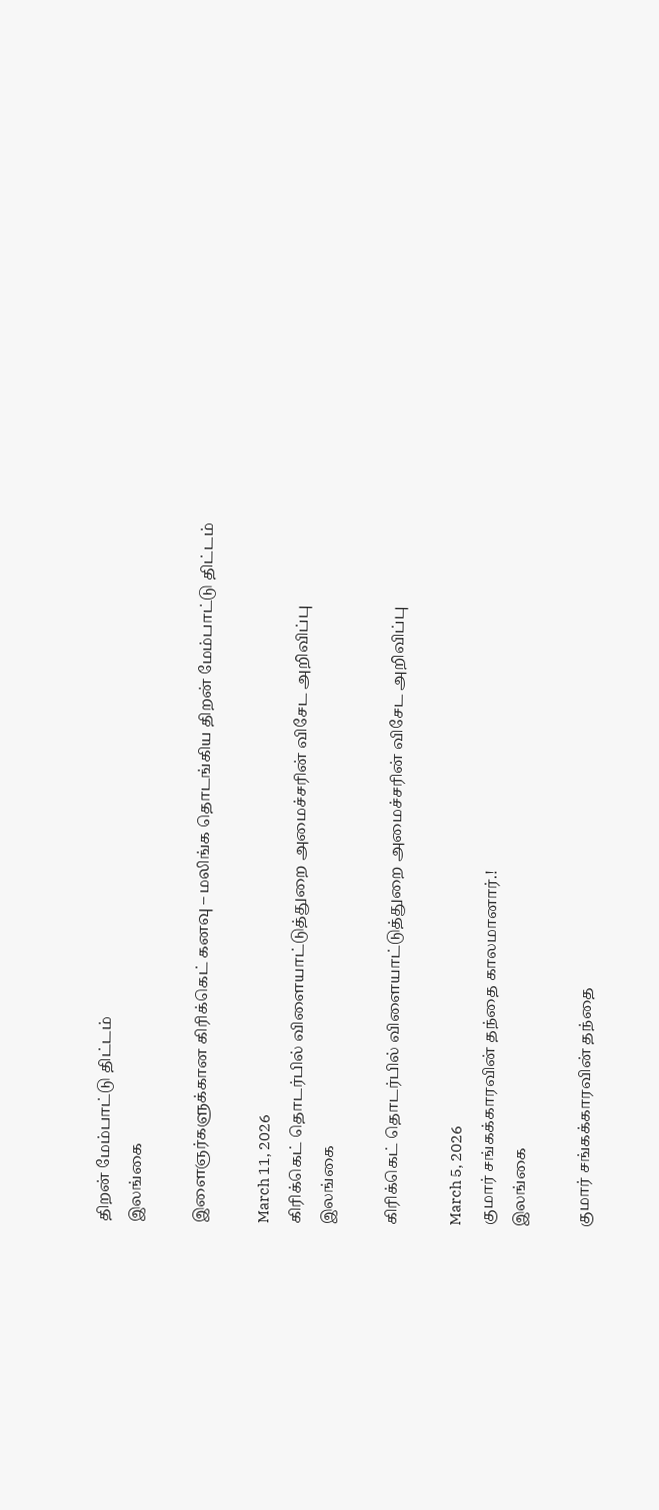திறன் மேம்பாட்டு திட்டம்
இலங்கை

இளைஞர்களுக்கான கிரிக்கெட் கனவு – மலிங்க தொடங்கிய திறன் மேம்பாட்டு திட்டம்

March 11, 2026
கிரிக்கெட் தொடர்பில் விளையாட்டுத்துறை அமைச்சரின் விசேட அறிவிப்பு
இலங்கை

கிரிக்கெட் தொடர்பில் விளையாட்டுத்துறை அமைச்சரின் விசேட அறிவிப்பு

March 5, 2026
குமார் சங்கக்காரவின் தந்தை காலமானார்.!
இலங்கை

குமார் சங்கக்காரவின் தந்தை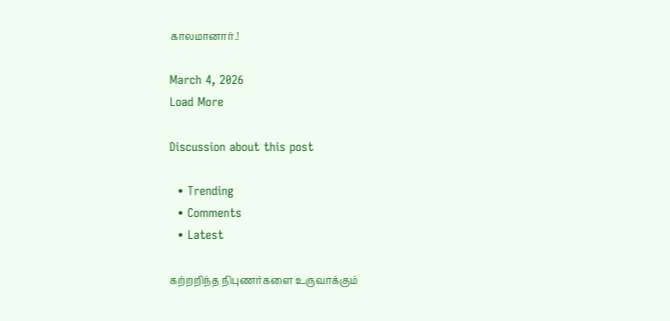காலமானார்.!

March 4, 2026
Load More

Discussion about this post

  • Trending
  • Comments
  • Latest

கற்றறிந்த நிபுணர்களை உருவாக்கும்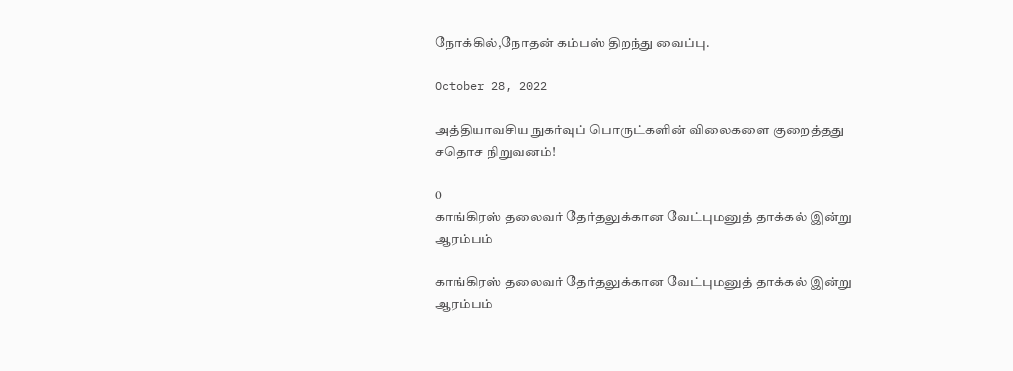நோக்கில்,நோதன் கம்பஸ் திறந்து வைப்பு.

October 28, 2022

அத்தியாவசிய நுகர்வுப் பொருட்களின் விலைகளை குறைத்தது சதொச நிறுவனம்!

0
காங்கிரஸ் தலைவர் தேர்தலுக்கான வேட்புமனுத் தாக்கல் இன்று ஆரம்பம்

காங்கிரஸ் தலைவர் தேர்தலுக்கான வேட்புமனுத் தாக்கல் இன்று ஆரம்பம்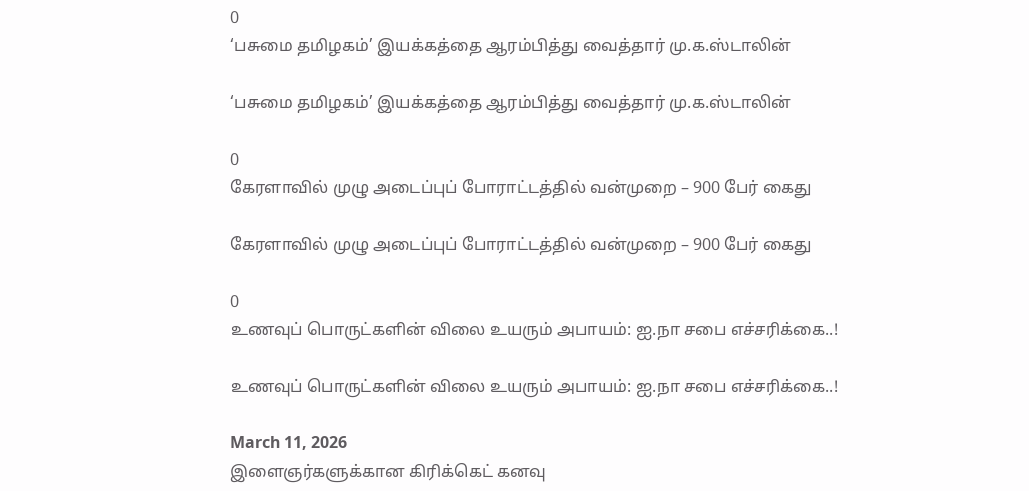0
‘பசுமை தமிழகம்’ இயக்கத்தை ஆரம்பித்து வைத்தார் மு.க.ஸ்டாலின்

‘பசுமை தமிழகம்’ இயக்கத்தை ஆரம்பித்து வைத்தார் மு.க.ஸ்டாலின்

0
கேரளாவில் முழு அடைப்புப் போராட்டத்தில் வன்முறை – 900 பேர் கைது

கேரளாவில் முழு அடைப்புப் போராட்டத்தில் வன்முறை – 900 பேர் கைது

0
உணவுப் பொருட்களின் விலை உயரும் அபாயம்: ஐ.நா சபை எச்சரிக்கை..!

உணவுப் பொருட்களின் விலை உயரும் அபாயம்: ஐ.நா சபை எச்சரிக்கை..!

March 11, 2026
இளைஞர்களுக்கான கிரிக்கெட் கனவு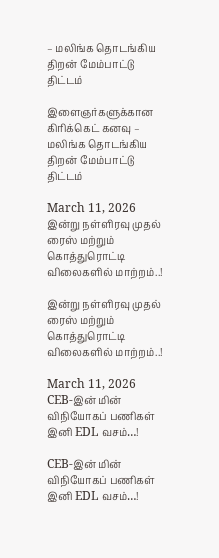– மலிங்க தொடங்கிய திறன் மேம்பாட்டு திட்டம்

இளைஞர்களுக்கான கிரிக்கெட் கனவு – மலிங்க தொடங்கிய திறன் மேம்பாட்டு திட்டம்

March 11, 2026
இன்று நள்ளிரவு முதல் ரைஸ் மற்றும் கொத்துரொட்டி விலைகளில் மாற்றம்..!

இன்று நள்ளிரவு முதல் ரைஸ் மற்றும் கொத்துரொட்டி விலைகளில் மாற்றம்..!

March 11, 2026
CEB-இன் மின் விநியோகப் பணிகள் இனி EDL வசம்…!

CEB-இன் மின் விநியோகப் பணிகள் இனி EDL வசம்…!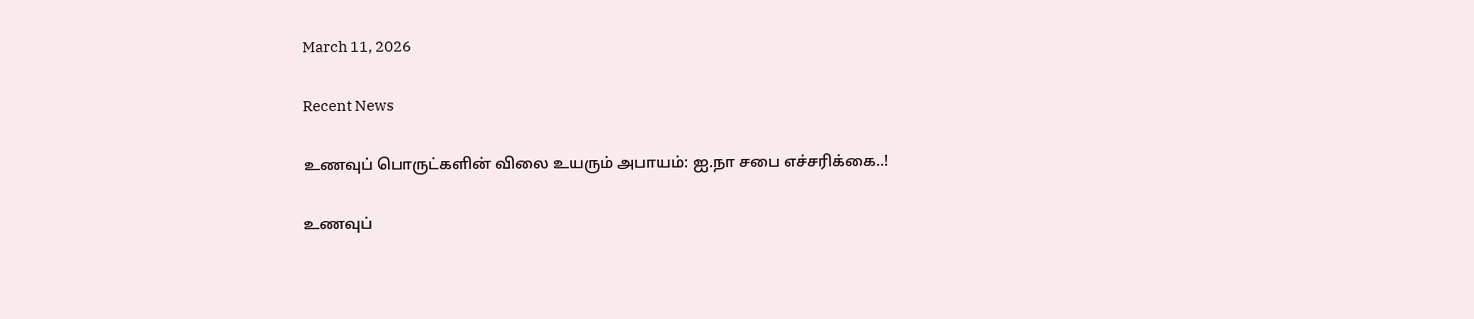March 11, 2026

Recent News

உணவுப் பொருட்களின் விலை உயரும் அபாயம்: ஐ.நா சபை எச்சரிக்கை..!

உணவுப்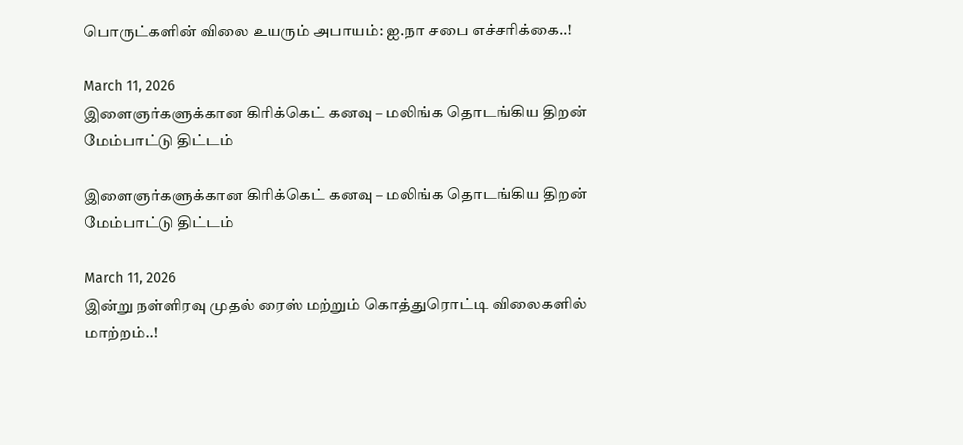பொருட்களின் விலை உயரும் அபாயம்: ஐ.நா சபை எச்சரிக்கை..!

March 11, 2026
இளைஞர்களுக்கான கிரிக்கெட் கனவு – மலிங்க தொடங்கிய திறன் மேம்பாட்டு திட்டம்

இளைஞர்களுக்கான கிரிக்கெட் கனவு – மலிங்க தொடங்கிய திறன் மேம்பாட்டு திட்டம்

March 11, 2026
இன்று நள்ளிரவு முதல் ரைஸ் மற்றும் கொத்துரொட்டி விலைகளில் மாற்றம்..!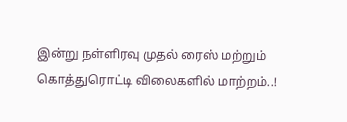இன்று நள்ளிரவு முதல் ரைஸ் மற்றும் கொத்துரொட்டி விலைகளில் மாற்றம்..!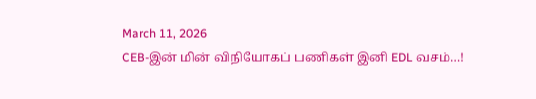March 11, 2026
CEB-இன் மின் விநியோகப் பணிகள் இனி EDL வசம்…!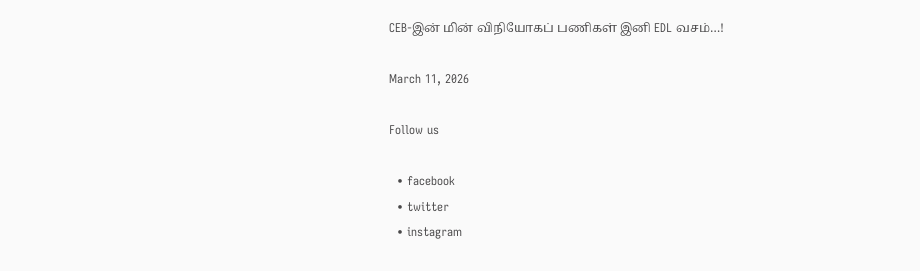CEB-இன் மின் விநியோகப் பணிகள் இனி EDL வசம்…!

March 11, 2026

Follow us

  • facebook
  • twitter
  • instagram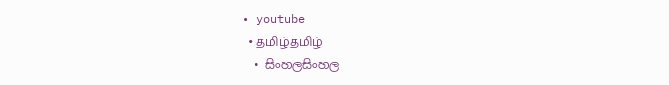• youtube
  • தமிழ்தமிழ்
  • සිංහලසිංහල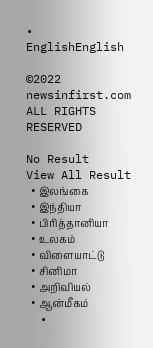• EnglishEnglish

©2022 newsinfirst.com ALL RIGHTS RESERVED

No Result
View All Result
  • இலங்கை
  • இந்தியா
  • பிரித்தானியா
  • உலகம்
  • விளையாட்டு
  • சினிமா
  • அறிவியல்
  • ஆன்மீகம்
  •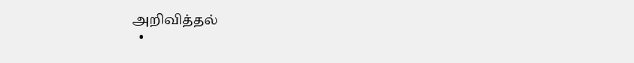அறிவித்தல்
  •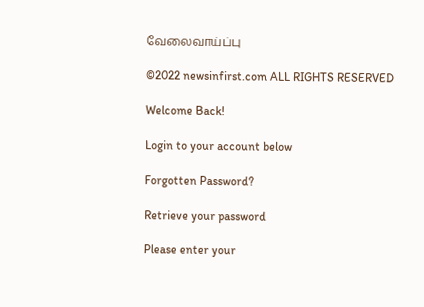வேலைவாய்ப்பு

©2022 newsinfirst.com ALL RIGHTS RESERVED

Welcome Back!

Login to your account below

Forgotten Password?

Retrieve your password

Please enter your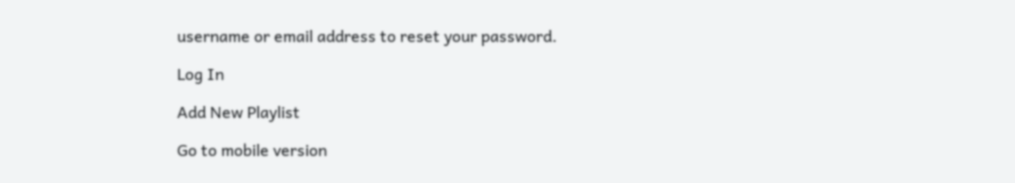username or email address to reset your password.

Log In

Add New Playlist

Go to mobile version